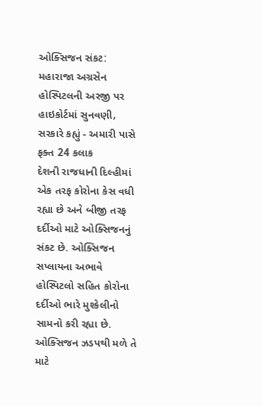ઓક્સિજન સંકટ: મહારાજા અગ્રસેન હોસ્પિટલની અરજી પર હાઇકોર્ટમાં સુનવણી, સરકારે કહ્યું - અમારી પાસે ફક્ત 24 કલાક
દેશની રાજધાની દિલ્હીમાં એક તરફ કોરોના કેસ વધી રહ્યા છે અને બીજી તરફ દર્દીઓ માટે ઓક્સિજનનું સંકટ છે. ઓક્સિજન સપ્લાયના અભાવે હોસ્પિટલો સહિત કોરોના દર્દીઓ ભારે મુશ્કેલીનો સામનો કરી રહ્યા છે. ઓક્સિજન ઝડપથી મળે તે માટે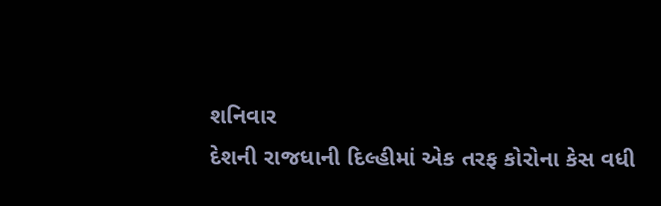શનિવાર
દેશની રાજધાની દિલ્હીમાં એક તરફ કોરોના કેસ વધી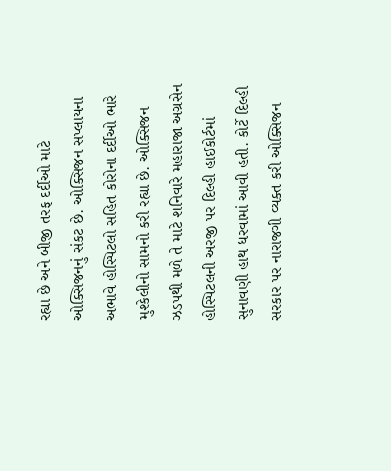રહ્યા છે અને બીજી તરફ દર્દીઓ માટે ઓક્સિજનનું સંકટ છે. ઓક્સિજન સપ્લાયના અભાવે હોસ્પિટલો સહિત કોરોના દર્દીઓ ભારે મુશ્કેલીનો સામનો કરી રહ્યા છે. ઓક્સિજન ઝડપથી મળે તે માટે શનિવારે મહારાજા અગ્રસેન હોસ્પિટલની અરજી પર દિલ્હી હાઈકોર્ટમાં સુનાવણી હાથ ધરવામાં આવી હતી. કોર્ટે દિલ્હી સરકાર પર નારાજગી વ્યક્ત કરી ઓક્સિજન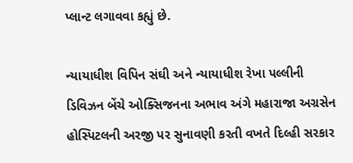પ્લાન્ટ લગાવવા કહ્યું છે.

ન્યાયાધીશ વિપિન સંઘી અને ન્યાયાધીશ રેખા પલ્લીની ડિવિઝન બેંચે ઓક્સિજનના અભાવ અંગે મહારાજા અગ્રસેન હોસ્પિટલની અરજી પર સુનાવણી કરતી વખતે દિલ્હી સરકાર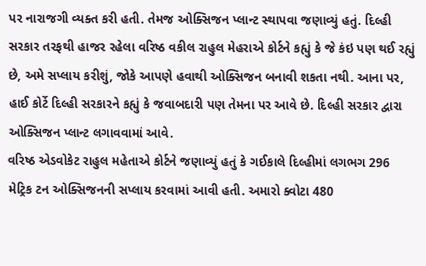પર નારાજગી વ્યક્ત કરી હતી. તેમજ ઓક્સિજન પ્લાન્ટ સ્થાપવા જણાવ્યું હતું. દિલ્હી સરકાર તરફથી હાજર રહેલા વરિષ્ઠ વકીલ રાહુલ મેહરાએ કોર્ટને કહ્યું કે જે કંઇ પણ થઈ રહ્યું છે, અમે સપ્લાય કરીશું, જોકે આપણે હવાથી ઓક્સિજન બનાવી શકતા નથી. આના પર, હાઈ કોર્ટે દિલ્હી સરકારને કહ્યું કે જવાબદારી પણ તેમના પર આવે છે. દિલ્હી સરકાર દ્વારા ઓક્સિજન પ્લાન્ટ લગાવવામાં આવે.
વરિષ્ઠ એડવોકેટ રાહુલ મહેતાએ કોર્ટને જણાવ્યું હતું કે ગઈકાલે દિલ્હીમાં લગભગ 296 મેટ્રિક ટન ઓક્સિજનની સપ્લાય કરવામાં આવી હતી. અમારો ક્વોટા 480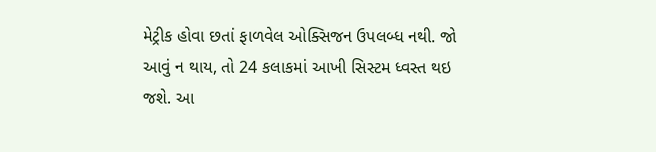મેટ્રીક હોવા છતાં ફાળવેલ ઓક્સિજન ઉપલબ્ધ નથી. જો આવું ન થાય, તો 24 કલાકમાં આખી સિસ્ટમ ધ્વસ્ત થઇ જશે. આ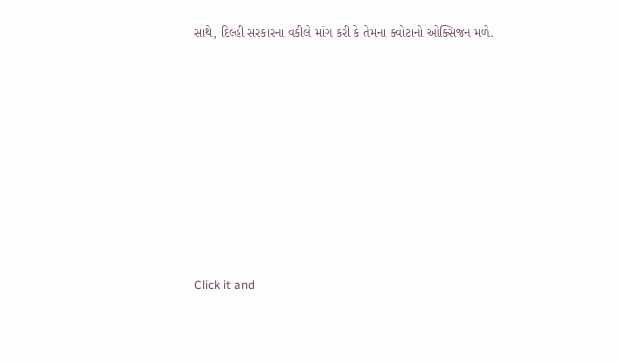સાથે, દિલ્હી સરકારના વકીલે માંગ કરી કે તેમના ક્વોટાનો ઓક્સિજન મળે.












Click it and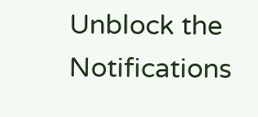Unblock the Notifications